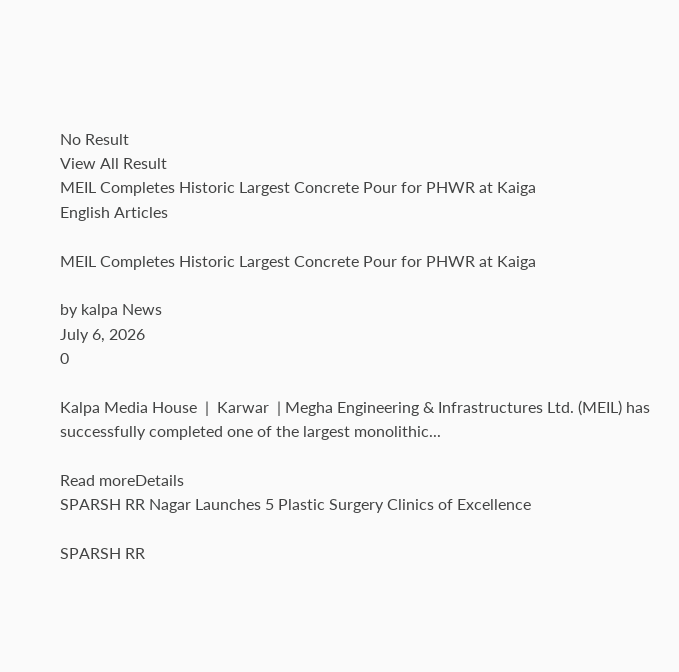No Result
View All Result
MEIL Completes Historic Largest Concrete Pour for PHWR at Kaiga
English Articles

MEIL Completes Historic Largest Concrete Pour for PHWR at Kaiga

by kalpa News
July 6, 2026
0

Kalpa Media House  |  Karwar  | Megha Engineering & Infrastructures Ltd. (MEIL) has successfully completed one of the largest monolithic...

Read moreDetails
SPARSH RR Nagar Launches 5 Plastic Surgery Clinics of Excellence

SPARSH RR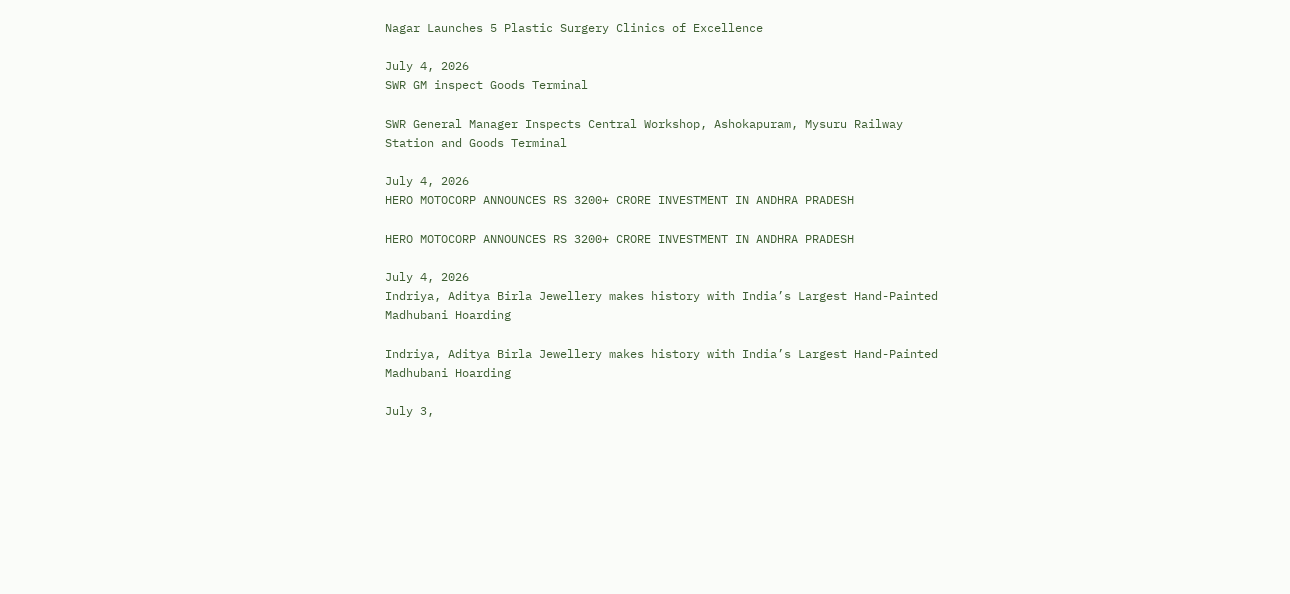Nagar Launches 5 Plastic Surgery Clinics of Excellence

July 4, 2026
SWR GM inspect Goods Terminal

SWR General Manager Inspects Central Workshop, Ashokapuram, Mysuru Railway Station and Goods Terminal

July 4, 2026
HERO MOTOCORP ANNOUNCES RS 3200+ CRORE INVESTMENT IN ANDHRA PRADESH

HERO MOTOCORP ANNOUNCES RS 3200+ CRORE INVESTMENT IN ANDHRA PRADESH

July 4, 2026
Indriya, Aditya Birla Jewellery makes history with India’s Largest Hand-Painted Madhubani Hoarding

Indriya, Aditya Birla Jewellery makes history with India’s Largest Hand-Painted Madhubani Hoarding

July 3,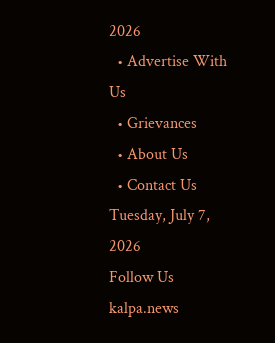2026
  • Advertise With Us
  • Grievances
  • About Us
  • Contact Us
Tuesday, July 7, 2026
Follow Us
kalpa.news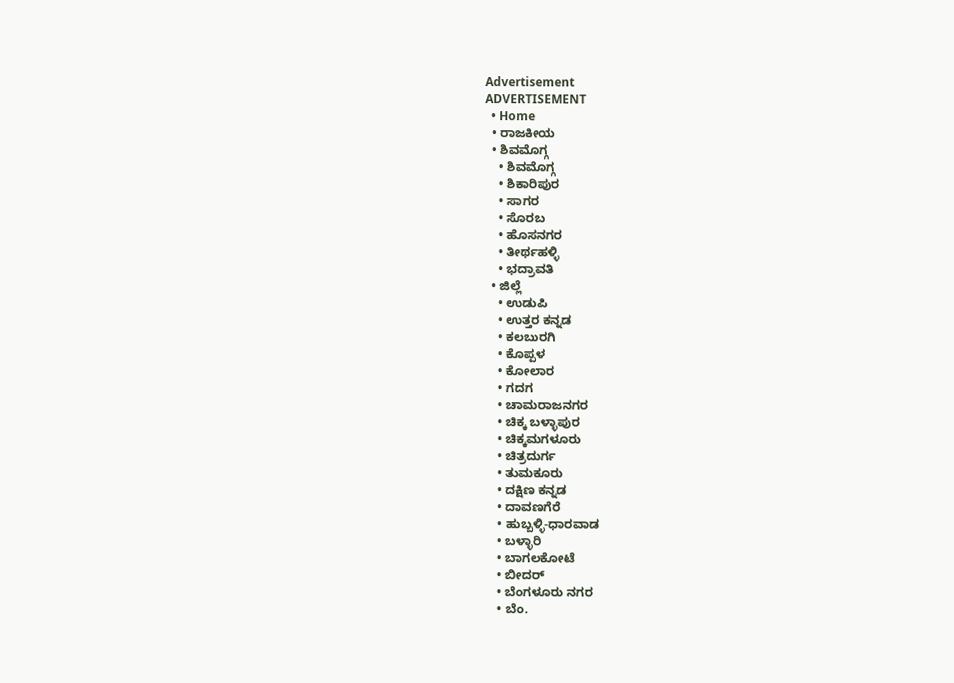Advertisement
ADVERTISEMENT
  • Home
  • ರಾಜಕೀಯ
  • ಶಿವಮೊಗ್ಗ
    • ಶಿವಮೊಗ್ಗ
    • ಶಿಕಾರಿಪುರ
    • ಸಾಗರ
    • ಸೊರಬ
    • ಹೊಸನಗರ
    • ತೀರ್ಥಹಳ್ಳಿ
    • ಭದ್ರಾವತಿ
  • ಜಿಲ್ಲೆ
    • ಉಡುಪಿ
    • ಉತ್ತರ ಕನ್ನಡ
    • ಕಲಬುರಗಿ
    • ಕೊಪ್ಪಳ
    • ಕೋಲಾರ
    • ಗದಗ
    • ಚಾಮರಾಜನಗರ
    • ಚಿಕ್ಕ ಬಳ್ಳಾಪುರ
    • ಚಿಕ್ಕಮಗಳೂರು
    • ಚಿತ್ರದುರ್ಗ
    • ತುಮಕೂರು
    • ದಕ್ಷಿಣ ಕನ್ನಡ
    • ದಾವಣಗೆರೆ
    • ಹುಬ್ಬಳ್ಳಿ-ಧಾರವಾಡ
    • ಬಳ್ಳಾರಿ
    • ಬಾಗಲಕೋಟೆ
    • ಬೀದರ್
    • ಬೆಂಗಳೂರು ನಗರ
    • ಬೆಂ.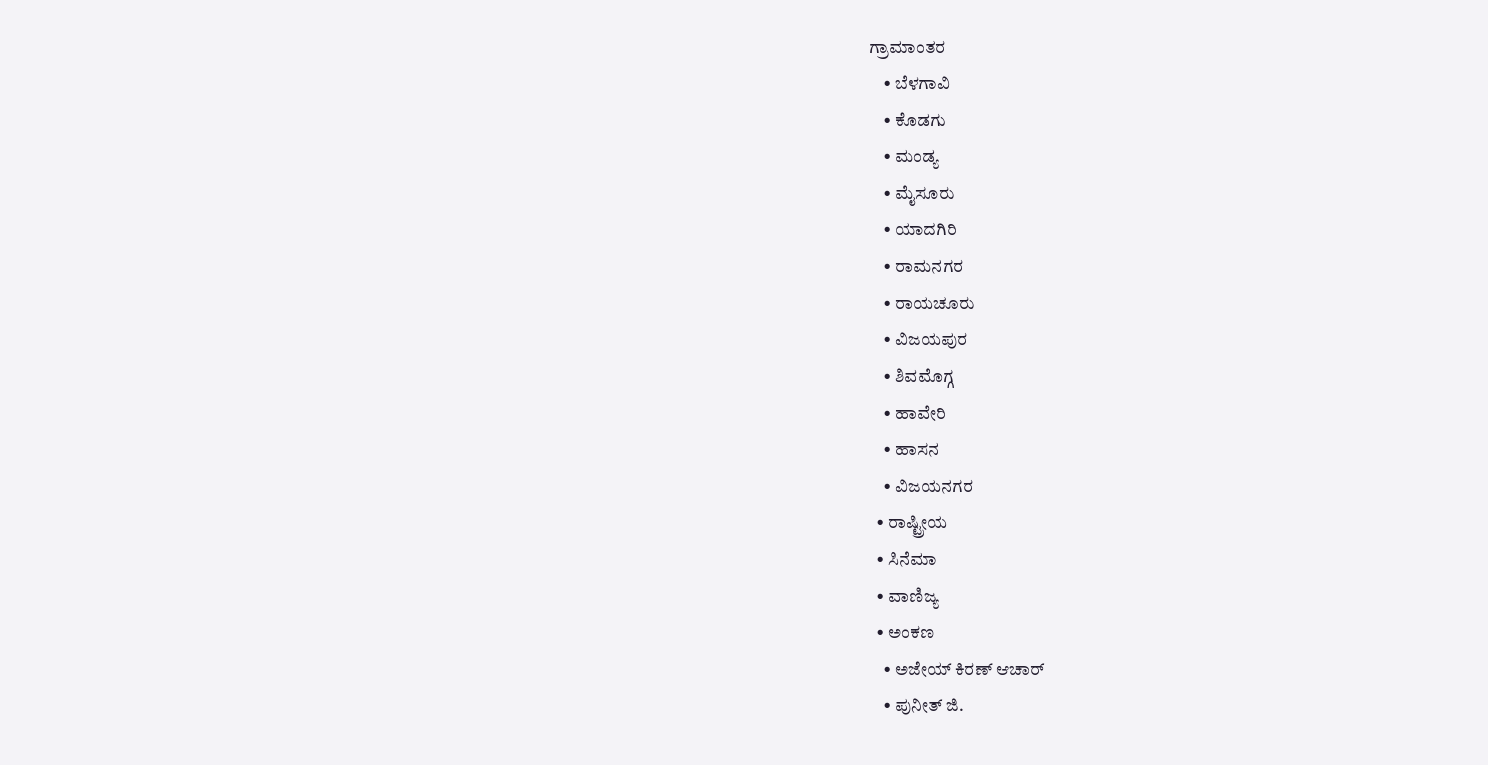ಗ್ರಾಮಾಂತರ
    • ಬೆಳಗಾವಿ
    • ಕೊಡಗು
    • ಮಂಡ್ಯ
    • ಮೈಸೂರು
    • ಯಾದಗಿರಿ
    • ರಾಮನಗರ
    • ರಾಯಚೂರು
    • ವಿಜಯಪುರ
    • ಶಿವಮೊಗ್ಗ
    • ಹಾವೇರಿ
    • ಹಾಸನ
    • ವಿಜಯನಗರ
  • ರಾಷ್ಟ್ರೀಯ
  • ಸಿನೆಮಾ
  • ವಾಣಿಜ್ಯ
  • ಅಂಕಣ
    • ಅಜೇಯ್ ಕಿರಣ್ ಆಚಾರ್
    • ಪುನೀತ್ ಜಿ.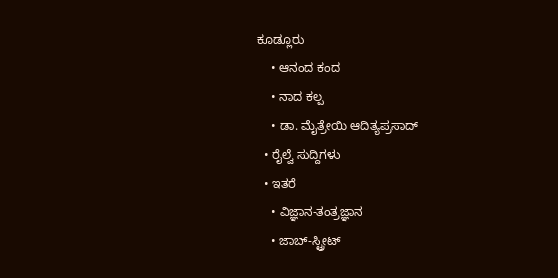ಕೂಡ್ಲೂರು
    • ಆನಂದ ಕಂದ
    • ನಾದ ಕಲ್ಪ
    • ಡಾ. ಮೈತ್ರೇಯಿ ಆದಿತ್ಯಪ್ರಸಾದ್
  • ರೈಲ್ವೆ ಸುದ್ದಿಗಳು
  • ಇತರೆ
    • ವಿಜ್ಞಾನ-ತಂತ್ರಜ್ಞಾನ
    • ಜಾಬ್-ಸ್ಟ್ರೀಟ್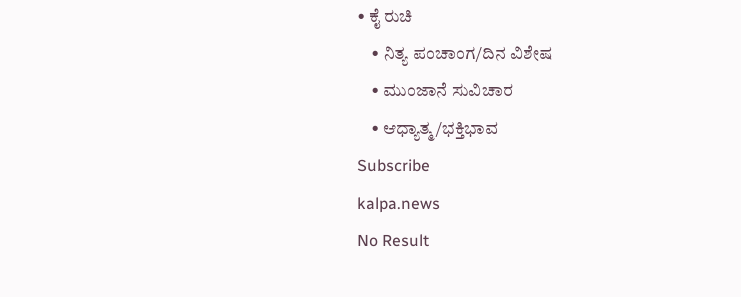• ಕೈ ರುಚಿ
    • ನಿತ್ಯ ಪಂಚಾಂಗ/ದಿನ ವಿಶೇಷ
    • ಮುಂಜಾನೆ ಸುವಿಚಾರ
    • ಆಧ್ಯಾತ್ಮ/ಭಕ್ತಿಭಾವ
Subscribe
kalpa.news
No Result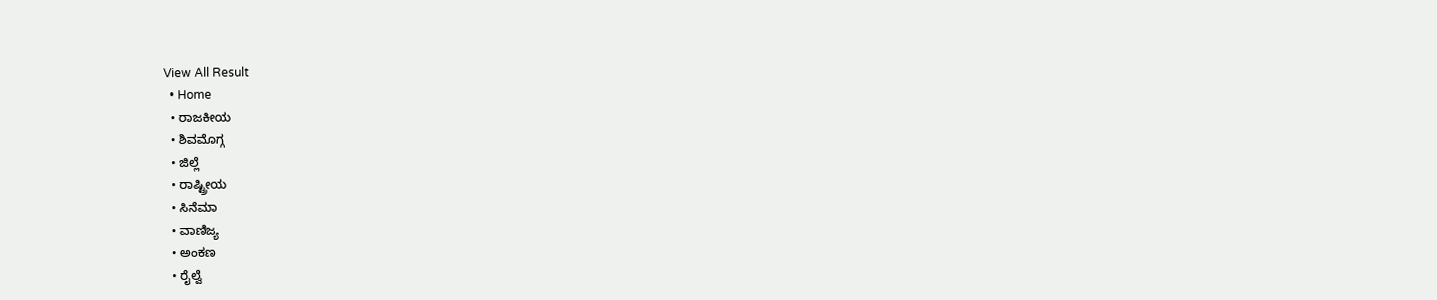View All Result
  • Home
  • ರಾಜಕೀಯ
  • ಶಿವಮೊಗ್ಗ
  • ಜಿಲ್ಲೆ
  • ರಾಷ್ಟ್ರೀಯ
  • ಸಿನೆಮಾ
  • ವಾಣಿಜ್ಯ
  • ಅಂಕಣ
  • ರೈಲ್ವೆ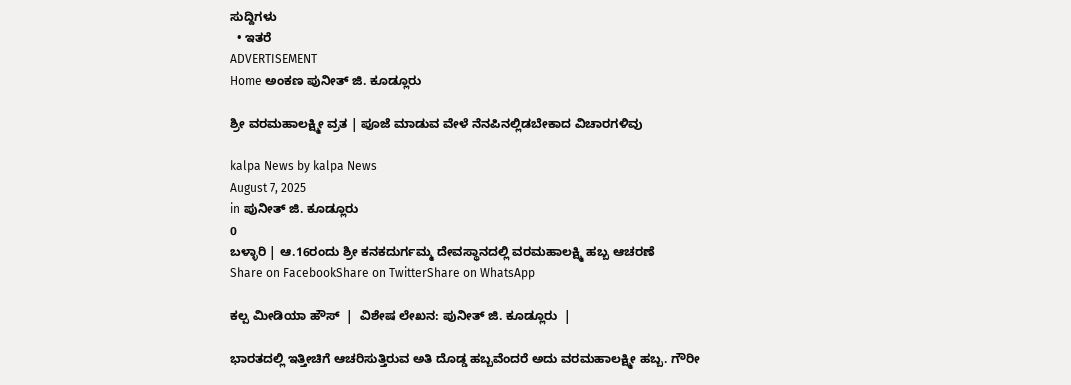ಸುದ್ದಿಗಳು
  • ಇತರೆ
ADVERTISEMENT
Home ಅಂಕಣ ಪುನೀತ್ ಜಿ. ಕೂಡ್ಲೂರು

ಶ್ರೀ ವರಮಹಾಲಕ್ಷ್ಮೀ ವ್ರತ | ಪೂಜೆ ಮಾಡುವ ವೇಳೆ ನೆನಪಿನಲ್ಲಿಡಬೇಕಾದ ವಿಚಾರಗಳಿವು

kalpa News by kalpa News
August 7, 2025
in ಪುನೀತ್ ಜಿ. ಕೂಡ್ಲೂರು
0
ಬಳ್ಳಾರಿ | ಆ.16ರಂದು ಶ್ರೀ ಕನಕದುರ್ಗಮ್ಮ ದೇವಸ್ಥಾನದಲ್ಲಿ ವರಮಹಾಲಕ್ಷ್ಮಿ ಹಬ್ಬ ಆಚರಣೆ
Share on FacebookShare on TwitterShare on WhatsApp

ಕಲ್ಪ ಮೀಡಿಯಾ ಹೌಸ್  |  ವಿಶೇಷ ಲೇಖನ: ಪುನೀತ್ ಜಿ. ಕೂಡ್ಲೂರು  |

ಭಾರತದಲ್ಲಿ ಇತ್ತೀಚಿಗೆ ಆಚರಿಸುತ್ತಿರುವ ಅತಿ ದೊಡ್ಡ ಹಬ್ಬವೆಂದರೆ ಅದು ವರಮಹಾಲಕ್ಷ್ಮೀ ಹಬ್ಬ. ಗೌರೀ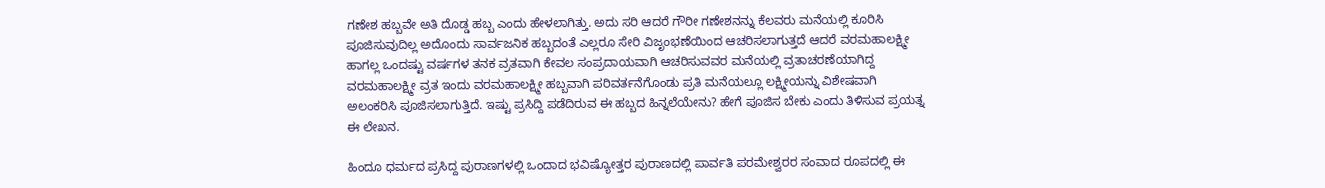ಗಣೇಶ ಹಬ್ಬವೇ ಅತಿ ದೊಡ್ಡ ಹಬ್ಬ ಎಂದು ಹೇಳಲಾಗಿತ್ತು. ಅದು ಸರಿ ಆದರೆ ಗೌರೀ ಗಣೇಶನನ್ನು ಕೆಲವರು ಮನೆಯಲ್ಲಿ ಕೂರಿಸಿ ಪೂಜಿಸುವುದಿಲ್ಲ ಅದೊಂದು ಸಾರ್ವಜನಿಕ ಹಬ್ಬದಂತೆ ಎಲ್ಲರೂ ಸೇರಿ ವಿಜೃಂಭಣೆಯಿಂದ ಆಚರಿಸಲಾಗುತ್ತದೆ ಆದರೆ ವರಮಹಾಲಕ್ಷ್ಮೀ ಹಾಗಲ್ಲ ಒಂದಷ್ಟು ವರ್ಷಗಳ ತನಕ ವ್ರತವಾಗಿ ಕೇವಲ ಸಂಪ್ರದಾಯವಾಗಿ ಆಚರಿಸುವವರ ಮನೆಯಲ್ಲಿ ವ್ರತಾಚರಣೆಯಾಗಿದ್ದ ವರಮಹಾಲಕ್ಷ್ಮೀ ವ್ರತ ಇಂದು ವರಮಹಾಲಕ್ಷ್ಮೀ ಹಬ್ಬವಾಗಿ ಪರಿವರ್ತನೆಗೊಂಡು ಪ್ರತಿ ಮನೆಯಲ್ಲೂ ಲಕ್ಷ್ಮೀಯನ್ನು ವಿಶೇಷವಾಗಿ ಅಲಂಕರಿಸಿ ಪೂಜಿಸಲಾಗುತ್ತಿದೆ. ಇಷ್ಟು ಪ್ರಸಿದ್ದಿ ಪಡೆದಿರುವ ಈ ಹಬ್ಬದ ಹಿನ್ನಲೆಯೇನು? ಹೇಗೆ ಪೂಜಿಸ ಬೇಕು ಎಂದು ತಿಳಿಸುವ ಪ್ರಯತ್ನ ಈ ಲೇಖನ.

ಹಿಂದೂ ಧರ್ಮದ ಪ್ರಸಿದ್ದ ಪುರಾಣಗಳಲ್ಲಿ ಒಂದಾದ ಭವಿಷ್ಯೋತ್ತರ ಪುರಾಣದಲ್ಲಿ ಪಾರ್ವತಿ ಪರಮೇಶ್ವರರ ಸಂವಾದ ರೂಪದಲ್ಲಿ ಈ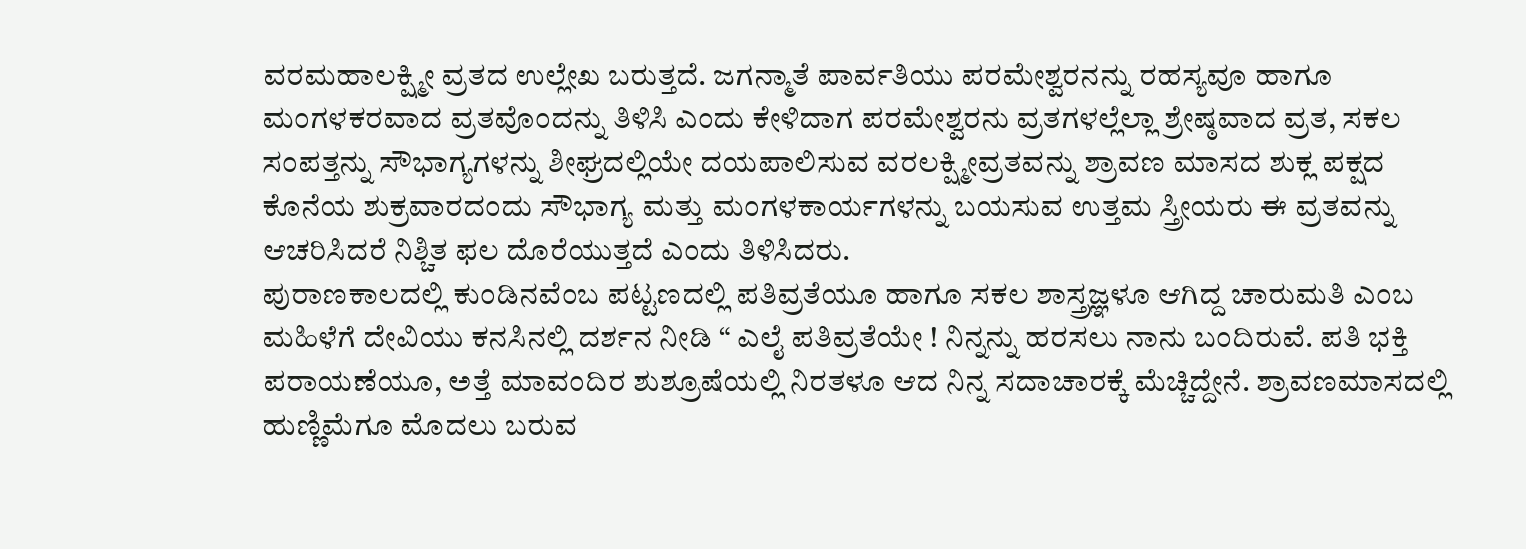ವರಮಹಾಲಕ್ಷ್ಮೀ ವ್ರತದ ಉಲ್ಲೇಖ ಬರುತ್ತದೆ. ಜಗನ್ಮಾತೆ ಪಾರ್ವತಿಯು ಪರಮೇಶ್ವರನನ್ನು ರಹಸ್ಯವೂ ಹಾಗೂ ಮಂಗಳಕರವಾದ ವ್ರತವೊಂದನ್ನು ತಿಳಿಸಿ ಎಂದು ಕೇಳಿದಾಗ ಪರಮೇಶ್ವರನು ವ್ರತಗಳಲ್ಲೆಲ್ಲಾ ಶ್ರೇಷ್ಠವಾದ ವ್ರತ, ಸಕಲ ಸಂಪತ್ತನ್ನು ಸೌಭಾಗ್ಯಗಳನ್ನು ಶೀಘ್ರದಲ್ಲಿಯೇ ದಯಪಾಲಿಸುವ ವರಲಕ್ಷ್ಮೀವ್ರತವನ್ನು ಶ್ರಾವಣ ಮಾಸದ ಶುಕ್ಲ ಪಕ್ಷದ ಕೊನೆಯ ಶುಕ್ರವಾರದಂದು ಸೌಭಾಗ್ಯ ಮತ್ತು ಮಂಗಳಕಾರ್ಯಗಳನ್ನು ಬಯಸುವ ಉತ್ತಮ ಸ್ತ್ರೀಯರು ಈ ವ್ರತವನ್ನು ಆಚರಿಸಿದರೆ ನಿಶ್ಚಿತ ಫಲ ದೊರೆಯುತ್ತದೆ ಎಂದು ತಿಳಿಸಿದರು.
ಪುರಾಣಕಾಲದಲ್ಲಿ ಕುಂಡಿನವೆಂಬ ಪಟ್ಟಣದಲ್ಲಿ ಪತಿವ್ರತೆಯೂ ಹಾಗೂ ಸಕಲ ಶಾಸ್ತ್ರಜ್ಞಳೂ ಆಗಿದ್ದ ಚಾರುಮತಿ ಎಂಬ ಮಹಿಳೆಗೆ ದೇವಿಯು ಕನಸಿನಲ್ಲಿ ದರ್ಶನ ನೀಡಿ “ ಎಲೈ ಪತಿವ್ರತೆಯೇ ! ನಿನ್ನನ್ನು ಹರಸಲು ನಾನು ಬಂದಿರುವೆ. ಪತಿ ಭಕ್ತಿ ಪರಾಯಣೆಯೂ, ಅತ್ತೆ ಮಾವಂದಿರ ಶುಶ್ರೂಷೆಯಲ್ಲಿ ನಿರತಳೂ ಆದ ನಿನ್ನ ಸದಾಚಾರಕ್ಕೆ ಮೆಚ್ಚಿದ್ದೇನೆ. ಶ್ರಾವಣಮಾಸದಲ್ಲಿ ಹುಣ್ಣಿಮೆಗೂ ಮೊದಲು ಬರುವ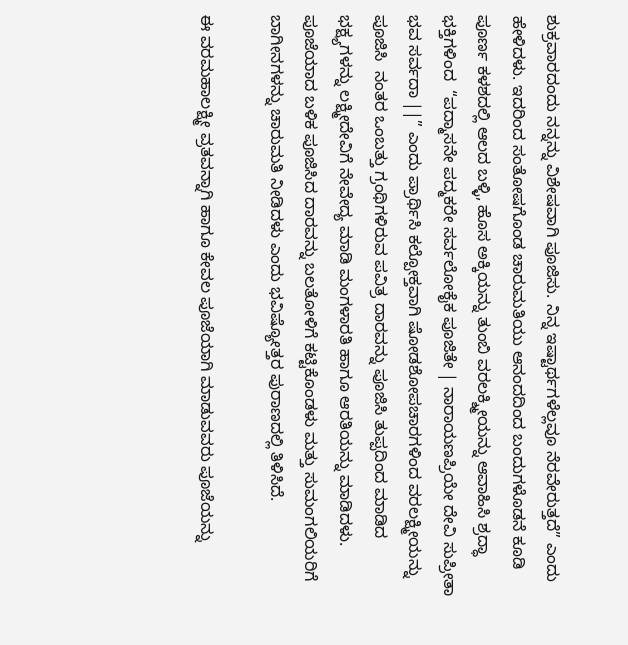ಶುಕ್ರವಾರದಂದು ನನ್ನನ್ನು ವಿಶೇಷವಾಗಿ ಪೂಜಿಸು. ನಿನ್ನ ಇಷ್ಟಾರ್ಥಗಳೆಲ್ಲವೂ ನೆರವೇರುತ್ತದೆ” ಎಂದು ಹೇಳಿದಳು. ಇದರಿಂದ ಸಂತೋಷಗೊಂಡ ಚಾರುಮತಿಯು ಆನಂದದಿಂದ ಬಂದುಗಳೊಡನೆ ಕೂಡಿ ಪೂರ್ಣ ಕಳಶದಲ್ಲಿ ಆಲದ ಬಳ್ಳಿ, ಹೊಸ ಅಕ್ಕಿಯನ್ನು ತುಂಬಿ ವರಲಕ್ಶ್ಮೀಯನ್ನು ಆವಾಹಿಸಿ ಶ್ರದ್ಧಾ ಭಕ್ತಿಗಳಿಂದ  “ಪದ್ಮಾಸನೇ ಪದ್ಮಕರೇ ಸರ್ವಲೋಕೈಕ ಪೂಜಿತೇ | ನಾರಾಯಣಪ್ರಿಯೇ ದೇವಿ ಸುಪ್ರೀತಾ ಭವ ಸರ್ವದಾ ||” ಎಂದು ಪ್ರಾರ್ಥಿಸಿ ಕಲ್ಪೋಕ್ತವಾಗಿ ಷೋಡಶೋಪಚಾರಗಳಿಂದ ವರಲಕ್ಷ್ಮೀಯನ್ನು ಪೂಜಿಸಿ  ನಂತರ ಒಂಬತ್ತು ಗ್ರಂಥಿಗಳಿರುವ ಪವಿತ್ರ ದಾರವನ್ನು ಪೂಜಿಸಿ ತುಪ್ಪದಿಂದ ಮಾಡಿದ ಭಕ್ಷ್ಯಗಳನ್ನು ಲಕ್ಷ್ಮೀದೇವಿಗೆ ನೇವೇದ್ಯ ಮಾಡಿ ಮಂಗಳಾರತಿ ಹಾಗೂ ಆರತಿಯನ್ನು ಮಾಡಿದಳು. ಪೂಜೆಯಾದ ಬಳಿಕ ಪೂಜಿಸಿದ ದಾರವನ್ನು ಬಲತೋಳಿಗೆ ಕಟ್ಟಿಕೊಂಡಳು ಮತ್ತು ಸುಮಂಗಲಿಯರಿಗೆ ಬಾಗೀನಗಳನ್ನು ಚಾರುಮತಿ ನೀಡಿದಳು ಎಂದು ಭವಿಷ್ಯೋತ್ತರ ಪುರಾಣದಲ್ಲಿ ತಿಳಿಸಿದೆ.

ಈ ವರಮಹಾಲಕ್ಷ್ಮೀ ವ್ರತವನ್ನಾಗಿ ಹಾಗೂ ಕೇವಲ ಪೂಜೆಯಾಗಿ ಮಾಡುವವರು ಪೂಜೆಯನ್ನು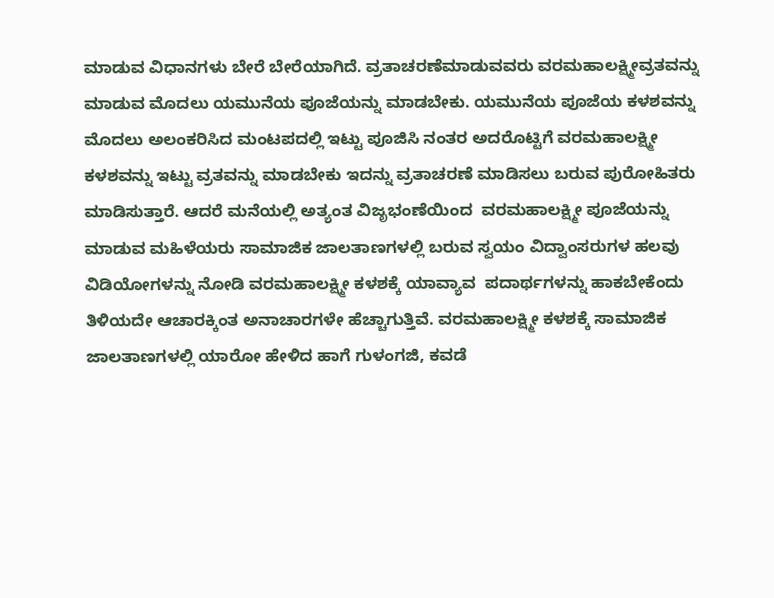ಮಾಡುವ ವಿಧಾನಗಳು ಬೇರೆ ಬೇರೆಯಾಗಿದೆ. ವ್ರತಾಚರಣೆಮಾಡುವವರು ವರಮಹಾಲಕ್ಷ್ಮೀವ್ರತವನ್ನು ಮಾಡುವ ಮೊದಲು ಯಮುನೆಯ ಪೂಜೆಯನ್ನು ಮಾಡಬೇಕು. ಯಮುನೆಯ ಪೂಜೆಯ ಕಳಶವನ್ನು ಮೊದಲು ಅಲಂಕರಿಸಿದ ಮಂಟಪದಲ್ಲಿ ಇಟ್ಟು ಪೂಜಿಸಿ ನಂತರ ಅದರೊಟ್ಟಿಗೆ ವರಮಹಾಲಕ್ಷ್ಮೀ  ಕಳಶವನ್ನು ಇಟ್ಟು ವ್ರತವನ್ನು ಮಾಡಬೇಕು ಇದನ್ನು ವ್ರತಾಚರಣೆ ಮಾಡಿಸಲು ಬರುವ ಪುರೋಹಿತರು ಮಾಡಿಸುತ್ತಾರೆ. ಆದರೆ ಮನೆಯಲ್ಲಿ ಅತ್ಯಂತ ವಿಜೃಭಂಣೆಯಿಂದ  ವರಮಹಾಲಕ್ಷ್ಮೀ ಪೂಜೆಯನ್ನು ಮಾಡುವ ಮಹಿಳೆಯರು ಸಾಮಾಜಿಕ ಜಾಲತಾಣಗಳಲ್ಲಿ ಬರುವ ಸ್ವಯಂ ವಿದ್ವಾಂಸರುಗಳ ಹಲವು ವಿಡಿಯೋಗಳನ್ನು ನೋಡಿ ವರಮಹಾಲಕ್ಷ್ಮೀ ಕಳಶಕ್ಕೆ ಯಾವ್ಯಾವ  ಪದಾರ್ಥಗಳನ್ನು ಹಾಕಬೇಕೆಂದು ತಿಳಿಯದೇ ಆಚಾರಕ್ಕಿಂತ ಅನಾಚಾರಗಳೇ ಹೆಚ್ಚಾಗುತ್ತಿವೆ. ವರಮಹಾಲಕ್ಷ್ಮೀ ಕಳಶಕ್ಕೆ ಸಾಮಾಜಿಕ ಜಾಲತಾಣಗಳಲ್ಲಿ ಯಾರೋ ಹೇಳಿದ ಹಾಗೆ ಗುಳಂಗಜಿ, ಕವಡೆ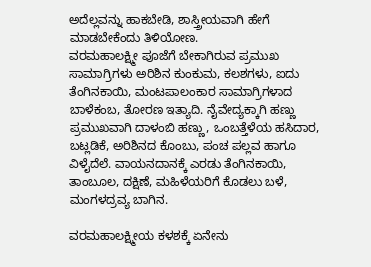ಅದೆಲ್ಲವನ್ನು ಹಾಕಬೇಡಿ, ಶಾಸ್ತ್ರೀಯವಾಗಿ ಹೇಗೆ ಮಾಡಬೇಕೆಂದು ತಿಳಿಯೋಣ.
ವರಮಹಾಲಕ್ಷ್ಮೀ ಪೂಜೆಗೆ ಬೇಕಾಗಿರುವ ಪ್ರಮುಖ ಸಾಮಾಗ್ರಿಗಳು ಅರಿಶಿನ ಕುಂಕುಮ, ಕಲಶಗಳು, ಐದು ತೆಂಗಿನಕಾಯಿ, ಮಂಟಪಾಲಂಕಾರ ಸಾಮಾಗ್ರಿಗಳಾದ ಬಾಳೆಕಂಬ, ತೋರಣ ಇತ್ಯಾದಿ. ನೈವೇದ್ಯಕ್ಕಾಗಿ ಹಣ್ಣು ಪ್ರಮುಖವಾಗಿ ದಾಳಂಬಿ ಹಣ್ಣು, ಒಂಬತ್ತೆಳೆಯ ಹಸಿದಾರ, ಬಟ್ಲಡಿಕೆ, ಅರಿಶಿನದ ಕೊಂಬು, ಪಂಚ ಪಲ್ಲವ ಹಾಗೂ ವಿಳೈದೆಲೆ. ವಾಯನದಾನಕ್ಕೆ ಎರಡು ತೆಂಗಿನಕಾಯಿ, ತಾಂಬೂಲ, ದಕ್ಷಿಣೆ, ಮಹಿಳೆಯರಿಗೆ ಕೊಡಲು ಬಳೆ, ಮಂಗಳದ್ರವ್ಯ ಬಾಗಿನ.

ವರಮಹಾಲಕ್ಷ್ಮೀಯ ಕಳಶಕ್ಕೆ ಏನೇನು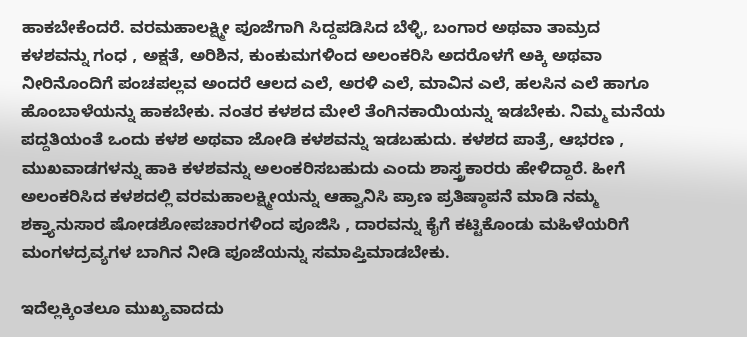ಹಾಕಬೇಕೆಂದರೆ. ವರಮಹಾಲಕ್ಷ್ಮೀ ಪೂಜೆಗಾಗಿ ಸಿದ್ದಪಡಿಸಿದ ಬೆಳ್ಳಿ, ಬಂಗಾರ ಅಥವಾ ತಾಮ್ರದ ಕಳಶವನ್ನು ಗಂಧ , ಅಕ್ಷತೆ, ಅರಿಶಿನ, ಕುಂಕುಮಗಳಿಂದ ಅಲಂಕರಿಸಿ ಅದರೊಳಗೆ ಅಕ್ಕಿ ಅಥವಾ ನೀರಿನೊಂದಿಗೆ ಪಂಚಪಲ್ಲವ ಅಂದರೆ ಆಲದ ಎಲೆ, ಅರಳಿ ಎಲೆ, ಮಾವಿನ ಎಲೆ, ಹಲಸಿನ ಎಲೆ ಹಾಗೂ ಹೊಂಬಾಳೆಯನ್ನು ಹಾಕಬೇಕು. ನಂತರ ಕಳಶದ ಮೇಲೆ ತೆಂಗಿನಕಾಯಿಯನ್ನು ಇಡಬೇಕು. ನಿಮ್ಮ ಮನೆಯ ಪದ್ದತಿಯಂತೆ ಒಂದು ಕಳಶ ಅಥವಾ ಜೋಡಿ ಕಳಶವನ್ನು ಇಡಬಹುದು. ಕಳಶದ ಪಾತ್ರೆ, ಆಭರಣ , ಮುಖವಾಡಗಳನ್ನು ಹಾಕಿ ಕಳಶವನ್ನು ಅಲಂಕರಿಸಬಹುದು ಎಂದು ಶಾಸ್ತ್ರಕಾರರು ಹೇಳಿದ್ದಾರೆ. ಹೀಗೆ ಅಲಂಕರಿಸಿದ ಕಳಶದಲ್ಲಿ ವರಮಹಾಲಕ್ಷ್ಮೀಯನ್ನು ಆಹ್ವಾನಿಸಿ ಪ್ರಾಣ ಪ್ರತಿಷ್ಠಾಪನೆ ಮಾಡಿ ನಮ್ಮ ಶಕ್ತ್ಯಾನುಸಾರ ಷೋಡಶೋಪಚಾರಗಳಿಂದ ಪೂಜಿಸಿ , ದಾರವನ್ನು ಕೈಗೆ ಕಟ್ಟಿಕೊಂಡು ಮಹಿಳೆಯರಿಗೆ ಮಂಗಳದ್ರವ್ಯಗಳ ಬಾಗಿನ ನೀಡಿ ಪೂಜೆಯನ್ನು ಸಮಾಪ್ತಿಮಾಡಬೇಕು.

ಇದೆಲ್ಲಕ್ಕಿಂತಲೂ ಮುಖ್ಯವಾದದು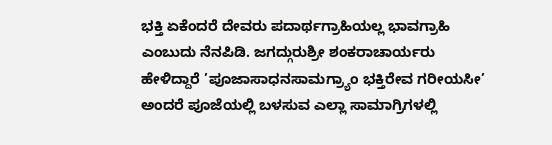ಭಕ್ತಿ ಏಕೆಂದರೆ ದೇವರು ಪದಾರ್ಥಗ್ರಾಹಿಯಲ್ಲ ಭಾವಗ್ರಾಹಿ ಎಂಬುದು ನೆನಪಿಡಿ. ಜಗದ್ಗುರುಶ್ರೀ ಶಂಕರಾಚಾರ್ಯರು ಹೇಳಿದ್ದಾರೆ ’ಪೂಜಾಸಾಧನಸಾಮಗ್ರ್ಯಾಂ ಭಕ್ತಿರೇವ ಗರೀಯಸೀ’ ಅಂದರೆ ಪೂಜೆಯಲ್ಲಿ ಬಳಸುವ ಎಲ್ಲಾ ಸಾಮಾಗ್ರಿಗಳಲ್ಲಿ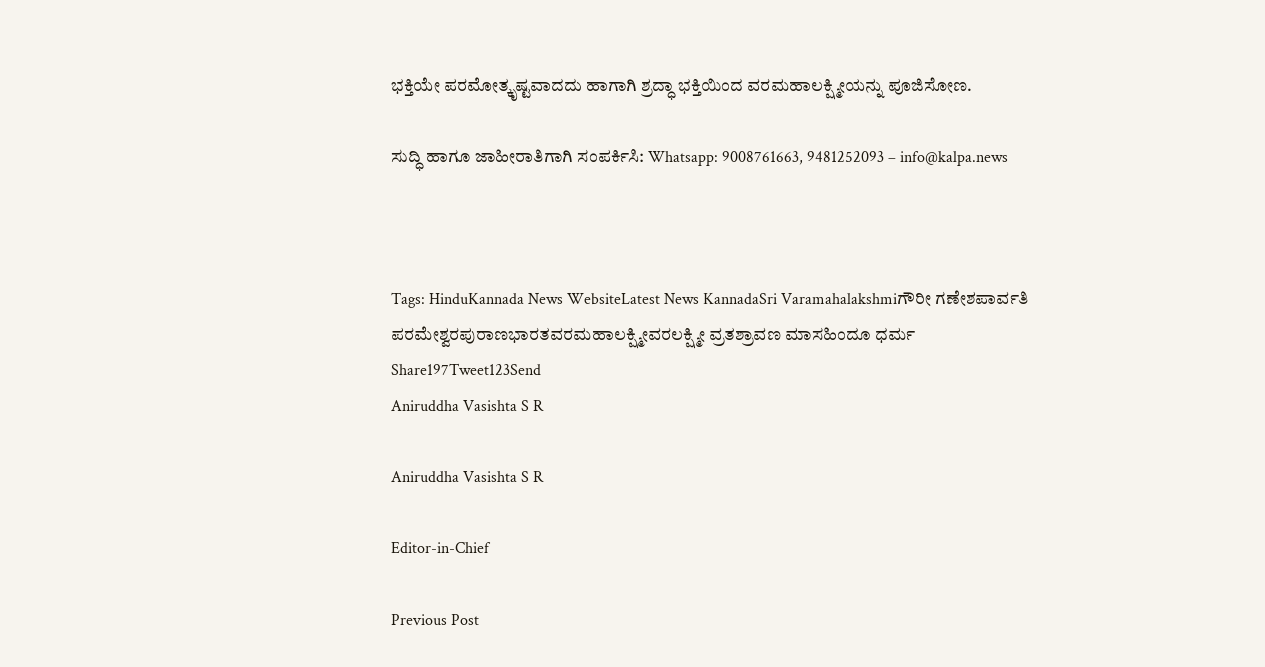ಭಕ್ತಿಯೇ ಪರಮೋತ್ಕೃಷ್ಟವಾದದು ಹಾಗಾಗಿ ಶ್ರದ್ಧಾ ಭಕ್ತಿಯಿಂದ ವರಮಹಾಲಕ್ಷ್ಮೀಯನ್ನು ಪೂಜಿಸೋಣ.

ಸುದ್ಧಿ ಹಾಗೂ ಜಾಹೀರಾತಿಗಾಗಿ ಸಂಪರ್ಕಿಸಿ: Whatsapp: 9008761663, 9481252093 – info@kalpa.news



Tags: HinduKannada News WebsiteLatest News KannadaSri Varamahalakshmiಗೌರೀ ಗಣೇಶಪಾರ್ವತಿ ಪರಮೇಶ್ವರಪುರಾಣಭಾರತವರಮಹಾಲಕ್ಷ್ಮೀವರಲಕ್ಷ್ಮೀ ವ್ರತಶ್ರಾವಣ ಮಾಸಹಿಂದೂ ಧರ್ಮ
Share197Tweet123Send
Aniruddha Vasishta S R

Aniruddha Vasishta S R

Editor-in-Chief

Previous Post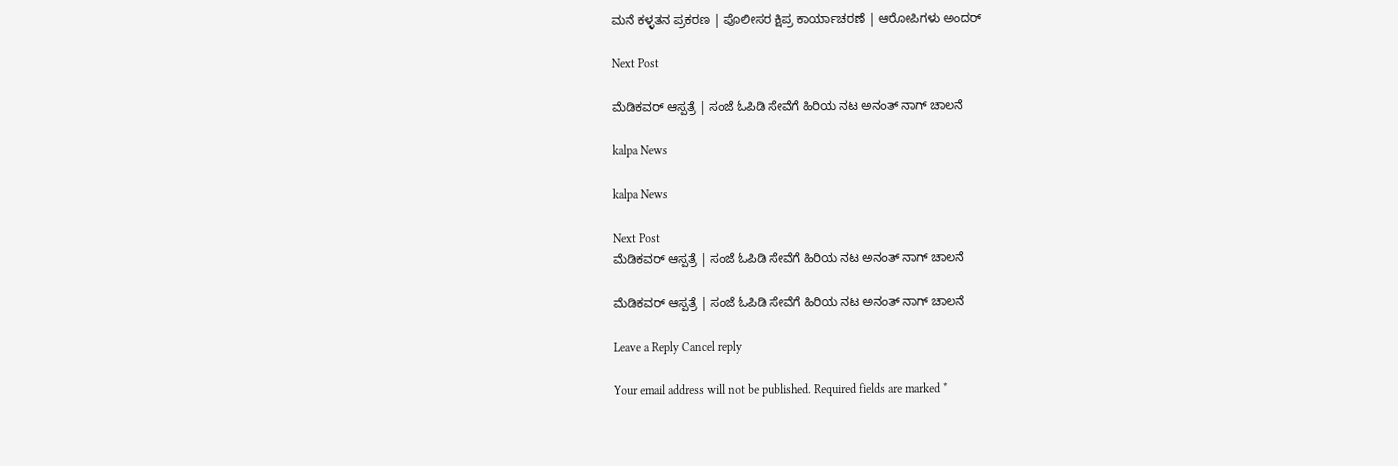ಮನೆ ಕಳ್ಳತನ ಪ್ರಕರಣ | ಪೊಲೀಸರ ಕ್ಷಿಪ್ರ ಕಾರ್ಯಾಚರಣೆ | ಆರೋಪಿಗಳು ಅಂದರ್

Next Post

ಮೆಡಿಕವರ್ ಆಸ್ಪತ್ರೆ | ಸಂಜೆ ಓಪಿಡಿ ಸೇವೆಗೆ ಹಿರಿಯ ನಟ ಅನಂತ್ ನಾಗ್ ಚಾಲನೆ

kalpa News

kalpa News

Next Post
ಮೆಡಿಕವರ್ ಆಸ್ಪತ್ರೆ | ಸಂಜೆ ಓಪಿಡಿ ಸೇವೆಗೆ ಹಿರಿಯ ನಟ ಅನಂತ್ ನಾಗ್ ಚಾಲನೆ

ಮೆಡಿಕವರ್ ಆಸ್ಪತ್ರೆ | ಸಂಜೆ ಓಪಿಡಿ ಸೇವೆಗೆ ಹಿರಿಯ ನಟ ಅನಂತ್ ನಾಗ್ ಚಾಲನೆ

Leave a Reply Cancel reply

Your email address will not be published. Required fields are marked *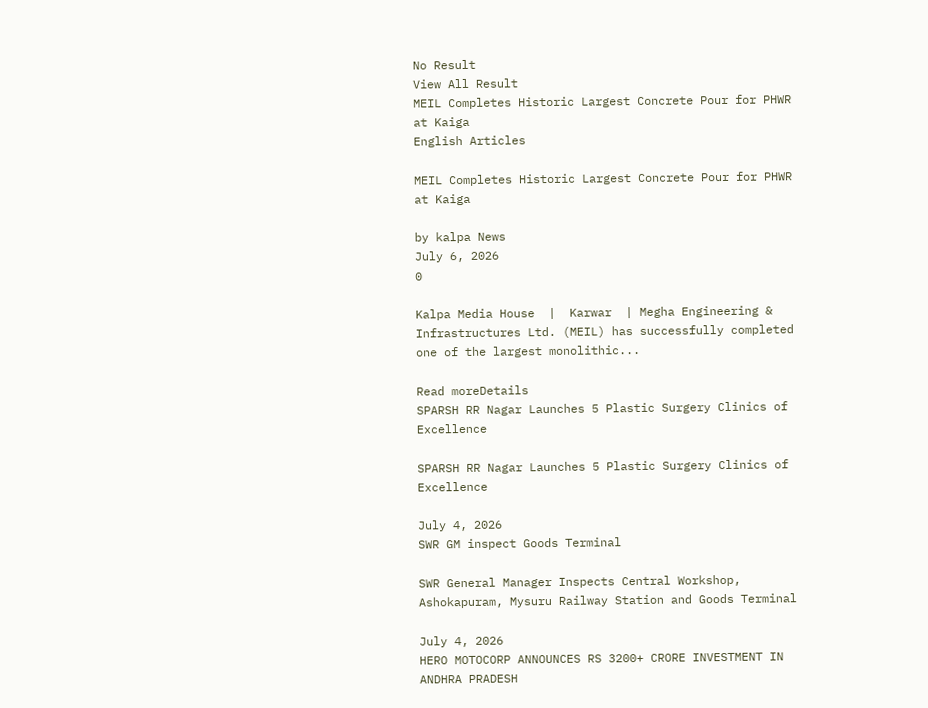No Result
View All Result
MEIL Completes Historic Largest Concrete Pour for PHWR at Kaiga
English Articles

MEIL Completes Historic Largest Concrete Pour for PHWR at Kaiga

by kalpa News
July 6, 2026
0

Kalpa Media House  |  Karwar  | Megha Engineering & Infrastructures Ltd. (MEIL) has successfully completed one of the largest monolithic...

Read moreDetails
SPARSH RR Nagar Launches 5 Plastic Surgery Clinics of Excellence

SPARSH RR Nagar Launches 5 Plastic Surgery Clinics of Excellence

July 4, 2026
SWR GM inspect Goods Terminal

SWR General Manager Inspects Central Workshop, Ashokapuram, Mysuru Railway Station and Goods Terminal

July 4, 2026
HERO MOTOCORP ANNOUNCES RS 3200+ CRORE INVESTMENT IN ANDHRA PRADESH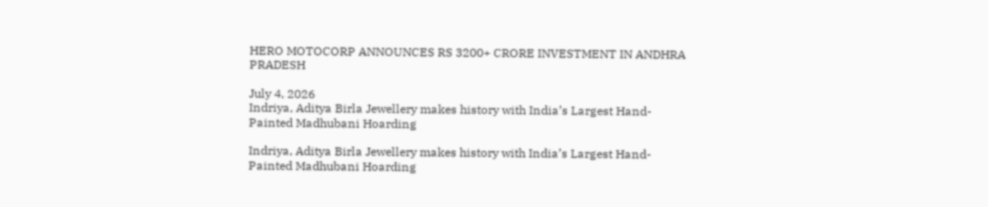HERO MOTOCORP ANNOUNCES RS 3200+ CRORE INVESTMENT IN ANDHRA PRADESH

July 4, 2026
Indriya, Aditya Birla Jewellery makes history with India’s Largest Hand-Painted Madhubani Hoarding

Indriya, Aditya Birla Jewellery makes history with India’s Largest Hand-Painted Madhubani Hoarding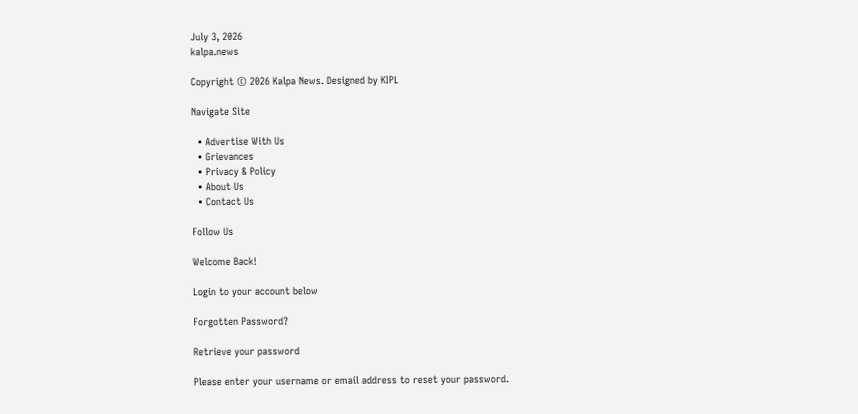July 3, 2026
kalpa.news

Copyright © 2026 Kalpa News. Designed by KIPL

Navigate Site

  • Advertise With Us
  • Grievances
  • Privacy & Policy
  • About Us
  • Contact Us

Follow Us

Welcome Back!

Login to your account below

Forgotten Password?

Retrieve your password

Please enter your username or email address to reset your password.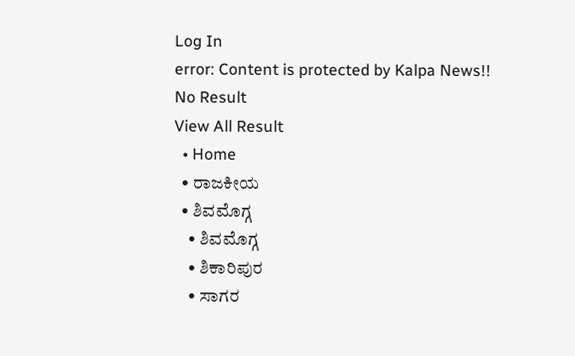Log In
error: Content is protected by Kalpa News!!
No Result
View All Result
  • Home
  • ರಾಜಕೀಯ
  • ಶಿವಮೊಗ್ಗ
    • ಶಿವಮೊಗ್ಗ
    • ಶಿಕಾರಿಪುರ
    • ಸಾಗರ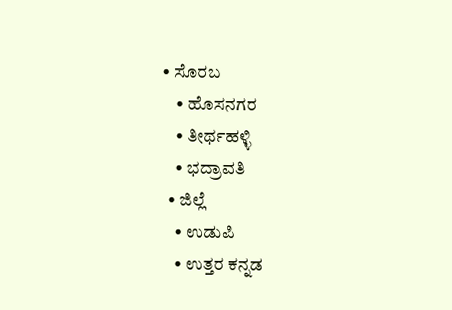• ಸೊರಬ
    • ಹೊಸನಗರ
    • ತೀರ್ಥಹಳ್ಳಿ
    • ಭದ್ರಾವತಿ
  • ಜಿಲ್ಲೆ
    • ಉಡುಪಿ
    • ಉತ್ತರ ಕನ್ನಡ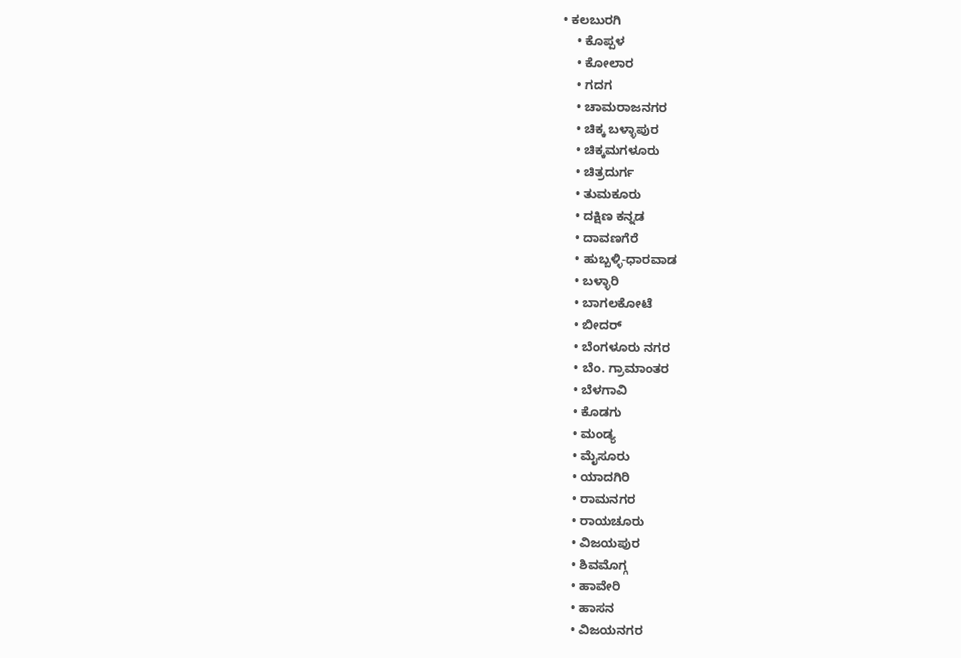• ಕಲಬುರಗಿ
    • ಕೊಪ್ಪಳ
    • ಕೋಲಾರ
    • ಗದಗ
    • ಚಾಮರಾಜನಗರ
    • ಚಿಕ್ಕ ಬಳ್ಳಾಪುರ
    • ಚಿಕ್ಕಮಗಳೂರು
    • ಚಿತ್ರದುರ್ಗ
    • ತುಮಕೂರು
    • ದಕ್ಷಿಣ ಕನ್ನಡ
    • ದಾವಣಗೆರೆ
    • ಹುಬ್ಬಳ್ಳಿ-ಧಾರವಾಡ
    • ಬಳ್ಳಾರಿ
    • ಬಾಗಲಕೋಟೆ
    • ಬೀದರ್
    • ಬೆಂಗಳೂರು ನಗರ
    • ಬೆಂ. ಗ್ರಾಮಾಂತರ
    • ಬೆಳಗಾವಿ
    • ಕೊಡಗು
    • ಮಂಡ್ಯ
    • ಮೈಸೂರು
    • ಯಾದಗಿರಿ
    • ರಾಮನಗರ
    • ರಾಯಚೂರು
    • ವಿಜಯಪುರ
    • ಶಿವಮೊಗ್ಗ
    • ಹಾವೇರಿ
    • ಹಾಸನ
    • ವಿಜಯನಗರ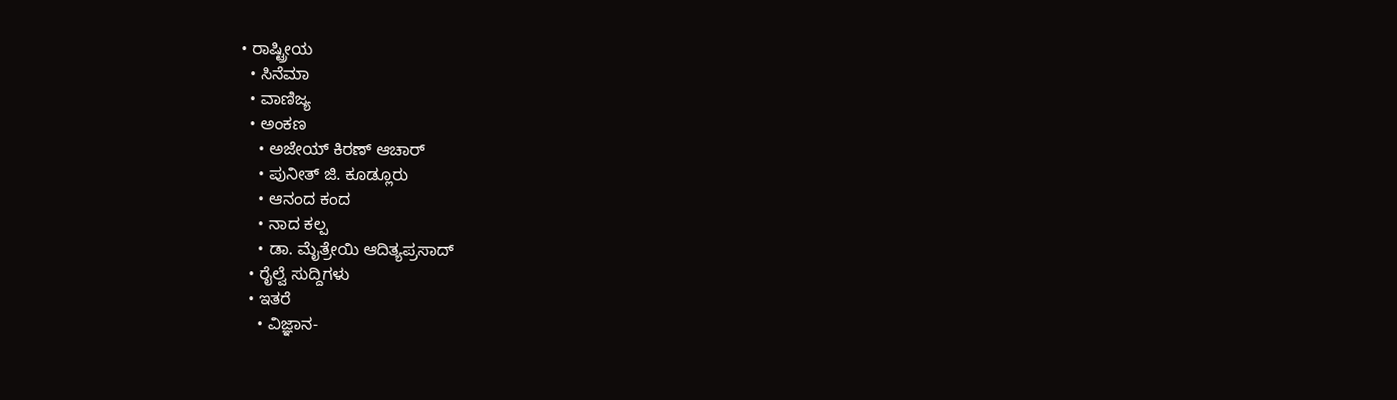• ರಾಷ್ಟ್ರೀಯ
  • ಸಿನೆಮಾ
  • ವಾಣಿಜ್ಯ
  • ಅಂಕಣ
    • ಅಜೇಯ್ ಕಿರಣ್ ಆಚಾರ್
    • ಪುನೀತ್ ಜಿ. ಕೂಡ್ಲೂರು
    • ಆನಂದ ಕಂದ
    • ನಾದ ಕಲ್ಪ
    • ಡಾ. ಮೈತ್ರೇಯಿ ಆದಿತ್ಯಪ್ರಸಾದ್
  • ರೈಲ್ವೆ ಸುದ್ದಿಗಳು
  • ಇತರೆ
    • ವಿಜ್ಞಾನ-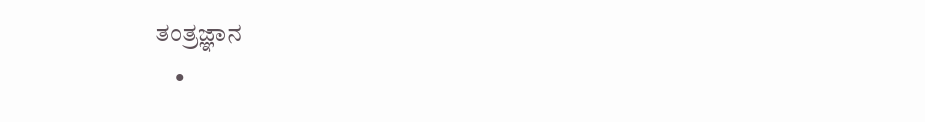ತಂತ್ರಜ್ಞಾನ
    •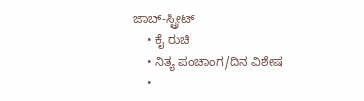ಜಾಬ್-ಸ್ಟ್ರೀಟ್
    • ಕೈ ರುಚಿ
    • ನಿತ್ಯ ಪಂಚಾಂಗ/ದಿನ ವಿಶೇಷ
    •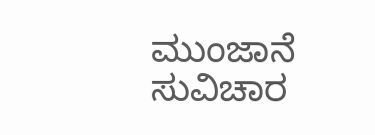ಮುಂಜಾನೆ ಸುವಿಚಾರ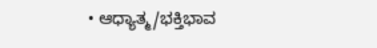• ಆಧ್ಯಾತ್ಮ/ಭಕ್ತಿಭಾವ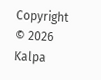Copyright © 2026 Kalpa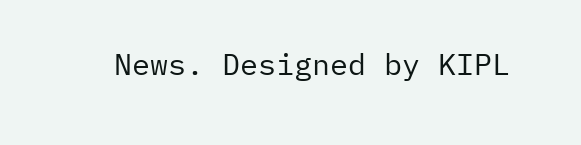News. Designed by KIPL